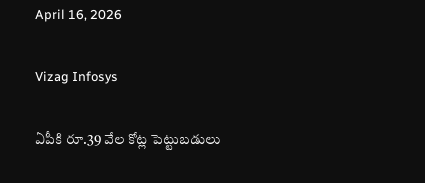April 16, 2026

Vizag Infosys

ఏపీకి రూ.39 వేల కోట్ల పెట్టుబడులు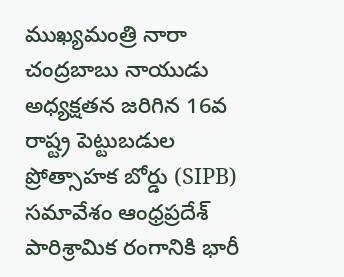ముఖ్యమంత్రి నారా చంద్రబాబు నాయుడు అధ్యక్షతన జరిగిన 16వ రాష్ట్ర పెట్టుబడుల ప్రోత్సాహక బోర్డు (SIPB) సమావేశం ఆంధ్రప్రదేశ్‌ పారిశ్రామిక రంగానికి భారీ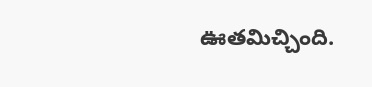ఊతమిచ్చింది.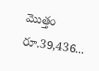మొత్తం రూ.39,436...